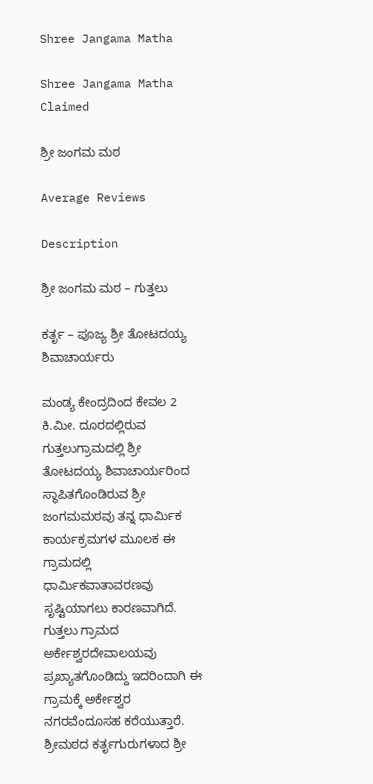Shree Jangama Matha

Shree Jangama Matha Claimed

ಶ್ರೀ ಜಂಗಮ ಮಠ

Average Reviews

Description

ಶ್ರೀ ಜಂಗಮ ಮಠ – ಗುತ್ತಲು

ಕರ್ತೃ – ಪೂಜ್ಯ ಶ್ರೀ ತೋಟದಯ್ಯ ಶಿವಾಚಾರ್ಯರು

ಮಂಡ್ಯ ಕೇಂದ್ರದಿಂದ ಕೇವಲ 2 ಕಿ.ಮೀ. ದೂರದಲ್ಲಿರುವ ಗುತ್ತಲುಗ್ರಾಮದಲ್ಲಿ ಶ್ರೀ ತೋಟದಯ್ಯ ಶಿವಾಚಾರ್ಯರಿಂದ ಸ್ಥಾಪಿತಗೊಂಡಿರುವ ಶ್ರೀ ಜಂಗಮಮಠವು ತನ್ನ ಧಾರ್ಮಿಕ ಕಾರ್ಯಕ್ರಮಗಳ ಮೂಲಕ ಈ ಗ್ರಾಮದಲ್ಲಿ ಧಾರ್ಮಿಕವಾತಾವರಣವು ಸೃಷ್ಟಿಯಾಗಲು ಕಾರಣವಾಗಿದೆ. ಗುತ್ತಲು ಗ್ರಾಮದ ಅರ್ಕೇಶ್ವರದೇವಾಲಯವು ಪ್ರಖ್ಯಾತಗೊಂಡಿದ್ದು ಇದರಿಂದಾಗಿ ಈ ಗ್ರಾಮಕ್ಕೆ ಅರ್ಕೇಶ್ವರ ನಗರವೆಂದೂಸಹ ಕರೆಯುತ್ತಾರೆ. ಶ್ರೀಮಠದ ಕರ್ತೃಗುರುಗಳಾದ ಶ್ರೀ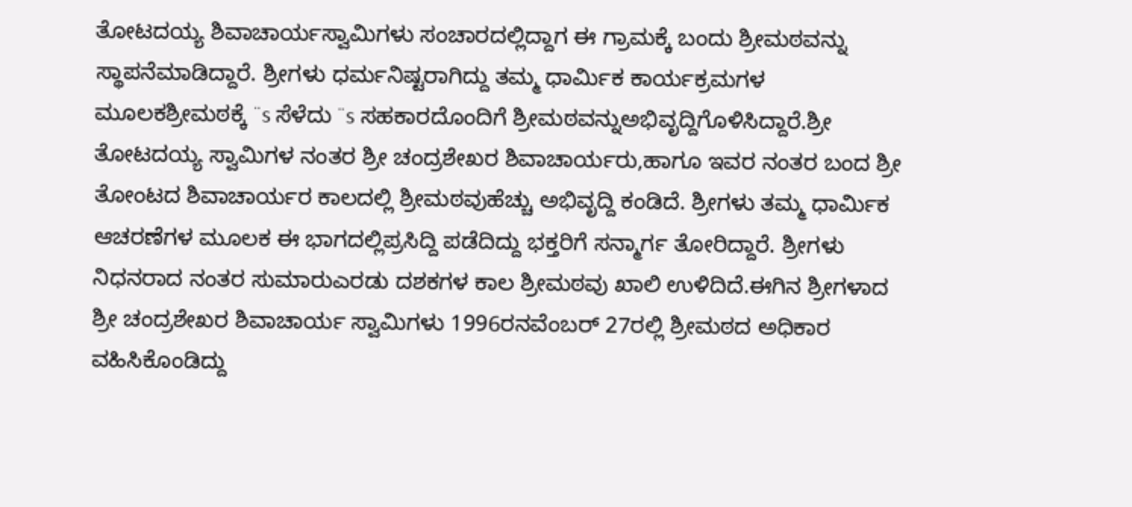ತೋಟದಯ್ಯ ಶಿವಾಚಾರ್ಯಸ್ವಾಮಿಗಳು ಸಂಚಾರದಲ್ಲಿದ್ದಾಗ ಈ ಗ್ರಾಮಕ್ಕೆ ಬಂದು ಶ್ರೀಮಠವನ್ನು ಸ್ಥಾಪನೆಮಾಡಿದ್ದಾರೆ. ಶ್ರೀಗಳು ಧರ್ಮನಿಷ್ಟರಾಗಿದ್ದು ತಮ್ಮ ಧಾರ್ಮಿಕ ಕಾರ್ಯಕ್ರಮಗಳ ಮೂಲಕಶ್ರೀಮಠಕ್ಕೆ ¨s ಸೆಳೆದು ¨s ಸಹಕಾರದೊಂದಿಗೆ ಶ್ರೀಮಠವನ್ನುಅಭಿವೃದ್ದಿಗೊಳಿಸಿದ್ದಾರೆ.ಶ್ರೀ ತೋಟದಯ್ಯ ಸ್ವಾಮಿಗಳ ನಂತರ ಶ್ರೀ ಚಂದ್ರಶೇಖರ ಶಿವಾಚಾರ್ಯರು,ಹಾಗೂ ಇವರ ನಂತರ ಬಂದ ಶ್ರೀ ತೋಂಟದ ಶಿವಾಚಾರ್ಯರ ಕಾಲದಲ್ಲಿ ಶ್ರೀಮಠವುಹೆಚ್ಚು ಅಭಿವೃದ್ದಿ ಕಂಡಿದೆ. ಶ್ರೀಗಳು ತಮ್ಮ ಧಾರ್ಮಿಕ ಆಚರಣೆಗಳ ಮೂಲಕ ಈ ಭಾಗದಲ್ಲಿಪ್ರಸಿದ್ದಿ ಪಡೆದಿದ್ದು ಭಕ್ತರಿಗೆ ಸನ್ಮಾರ್ಗ ತೋರಿದ್ದಾರೆ. ಶ್ರೀಗಳು ನಿಧನರಾದ ನಂತರ ಸುಮಾರುಎರಡು ದಶಕಗಳ ಕಾಲ ಶ್ರೀಮಠವು ಖಾಲಿ ಉಳಿದಿದೆ.ಈಗಿನ ಶ್ರೀಗಳಾದ ಶ್ರೀ ಚಂದ್ರಶೇಖರ ಶಿವಾಚಾರ್ಯ ಸ್ವಾಮಿಗಳು 1996ರನವೆಂಬರ್ 27ರಲ್ಲಿ ಶ್ರೀಮಠದ ಅಧಿಕಾರ ವಹಿಸಿಕೊಂಡಿದ್ದು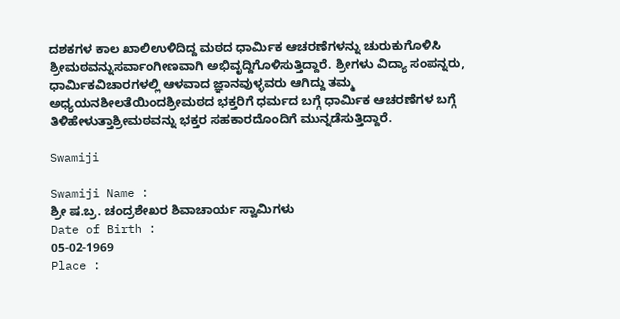ದಶಕಗಳ ಕಾಲ ಖಾಲಿಉಳಿದಿದ್ದ ಮಠದ ಧಾರ್ಮಿಕ ಆಚರಣೆಗಳನ್ನು ಚುರುಕುಗೊಳಿಸಿ ಶ್ರೀಮಠವನ್ನುಸರ್ವಾಂಗೀಣವಾಗಿ ಅಭಿವೃದ್ದಿಗೊಳಿಸುತ್ತಿದ್ದಾರೆ. ಶ್ರೀಗಳು ವಿದ್ಯಾ ಸಂಪನ್ನರು, ಧಾರ್ಮಿಕವಿಚಾರಗಳಲ್ಲಿ ಆಳವಾದ ಜ್ಞಾನವುಳ್ಳವರು ಆಗಿದ್ದು ತಮ್ಮ ಅಧ್ಯಯನಶೀಲತೆಯಿಂದಶ್ರೀಮಠದ ಭಕ್ತರಿಗೆ ಧರ್ಮದ ಬಗ್ಗೆ ಧಾರ್ಮಿಕ ಆಚರಣೆಗಳ ಬಗ್ಗೆ ತಿಳಿಹೇಳುತ್ತಾಶ್ರೀಮಠವನ್ನು ಭಕ್ತರ ಸಹಕಾರದೊಂದಿಗೆ ಮುನ್ನಡೆಸುತ್ತಿದ್ದಾರೆ.

Swamiji

Swamiji Name :
ಶ್ರೀ ಷ.ಬ್ರ. ಚಂದ್ರಶೇಖರ ಶಿವಾಚಾರ್ಯ ಸ್ವಾಮಿಗಳು
Date of Birth :
05-02-1969
Place :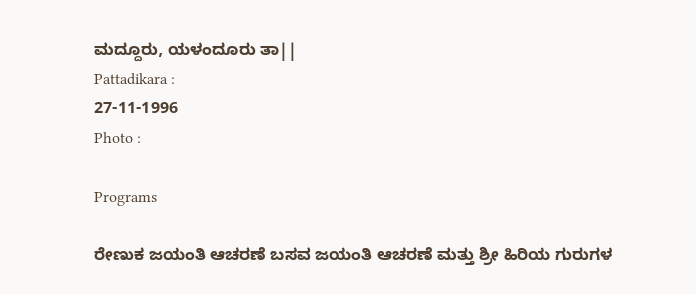ಮದ್ದೂರು, ಯಳಂದೂರು ತಾ||
Pattadikara :
27-11-1996
Photo :

Programs

ರೇಣುಕ ಜಯಂತಿ ಆಚರಣೆ ಬಸವ ಜಯಂತಿ ಆಚರಣೆ ಮತ್ತು ಶ್ರೀ ಹಿರಿಯ ಗುರುಗಳ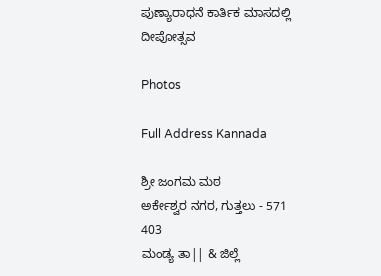ಪುಣ್ಯಾರಾಧನೆ ಕಾರ್ತಿಕ ಮಾಸದಲ್ಲಿ ದೀಪೋತ್ಸವ

Photos

Full Address Kannada

ಶ್ರೀ ಜಂಗಮ ಮಠ
ಅರ್ಕೇಶ್ವರ ನಗರ, ಗುತ್ತಲು - 571 403
ಮಂಡ್ಯ ತಾ|| & ಜಿಲ್ಲೆ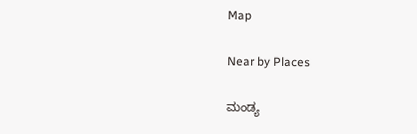Map

Near by Places

ಮಂಡ್ಯ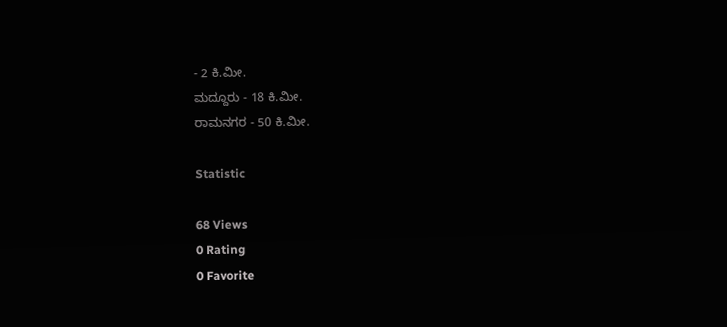- 2 ಕಿ.ಮೀ.
ಮದ್ದೂರು - 18 ಕಿ.ಮೀ.
ರಾಮನಗರ - 50 ಕಿ.ಮೀ.

Statistic

68 Views
0 Rating
0 Favorite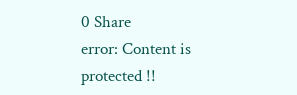0 Share
error: Content is protected !!